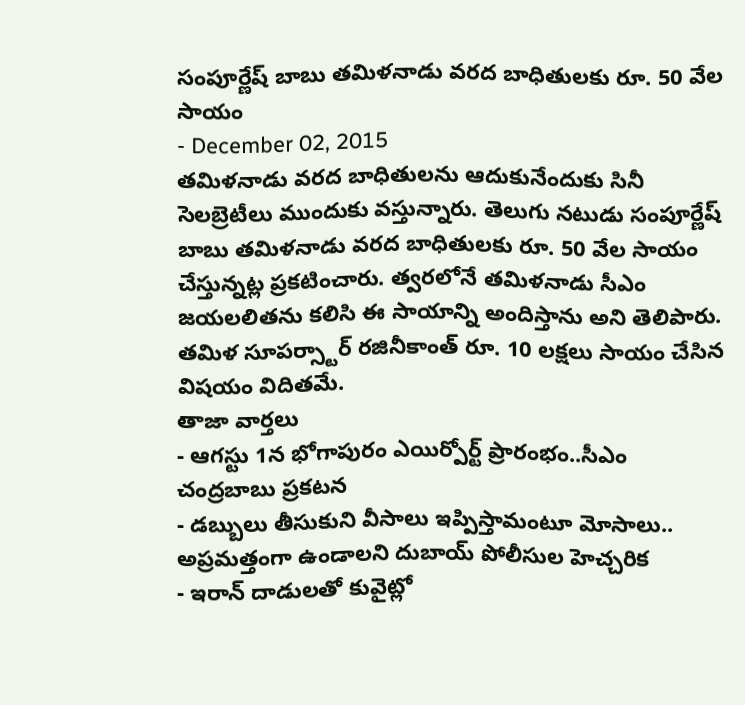సంపూర్ణేష్ బాబు తమిళనాడు వరద బాధితులకు రూ. 50 వేల సాయం
- December 02, 2015
తమిళనాడు వరద బాధితులను ఆదుకునేందుకు సినీ సెలబ్రెటీలు ముందుకు వస్తున్నారు. తెలుగు నటుడు సంపూర్ణేష్ బాబు తమిళనాడు వరద బాధితులకు రూ. 50 వేల సాయం చేస్తున్నట్ల ప్రకటించారు. త్వరలోనే తమిళనాడు సీఎం జయలలితను కలిసి ఈ సాయాన్ని అందిస్తాను అని తెలిపారు. తమిళ సూపర్స్టార్ రజినీకాంత్ రూ. 10 లక్షలు సాయం చేసిన విషయం విదితమే.
తాజా వార్తలు
- ఆగస్టు 1న భోగాపురం ఎయిర్పోర్ట్ ప్రారంభం..సీఎం చంద్రబాబు ప్రకటన
- డబ్బులు తీసుకుని వీసాలు ఇప్పిస్తామంటూ మోసాలు.. అప్రమత్తంగా ఉండాలని దుబాయ్ పోలీసుల హెచ్చరిక
- ఇరాన్ దాడులతో కువైట్లో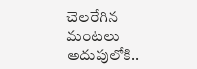చెలరేగిన మంటలు అదుపులోకి..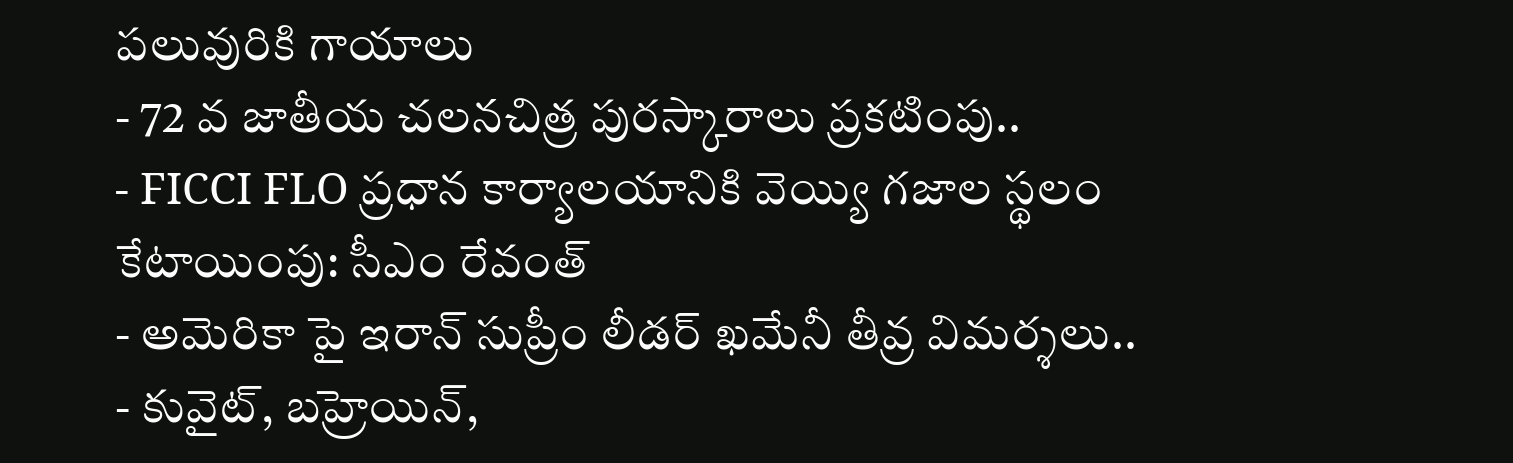పలువురికి గాయాలు
- 72 వ జాతీయ చలనచిత్ర పురస్కారాలు ప్రకటింపు..
- FICCI FLO ప్రధాన కార్యాలయానికి వెయ్యి గజాల స్థలం కేటాయింపు: సీఎం రేవంత్
- అమెరికా పై ఇరాన్ సుప్రీం లీడర్ ఖమేనీ తీవ్ర విమర్శలు..
- కువైట్, బహ్రెయిన్,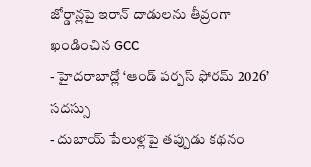జోర్డాన్లపై ఇరాన్ దాడులను తీవ్రంగా ఖండించిన GCC
- హైదరాబాద్లో ‘ఆండ్ పర్పస్ ఫోరమ్ 2026’ సదస్సు
- దుబాయ్ పేలుళ్లపై తప్పుడు కథనం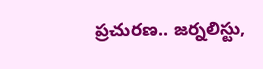ప్రచురణ.. జర్నలిస్టు,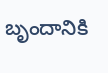బృందానికి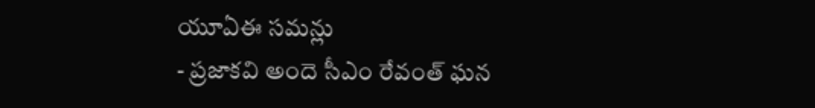యూఏఈ సమన్లు
- ప్రజాకవి అందె సీఎం రేవంత్ ఘన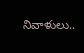నివాళులు..